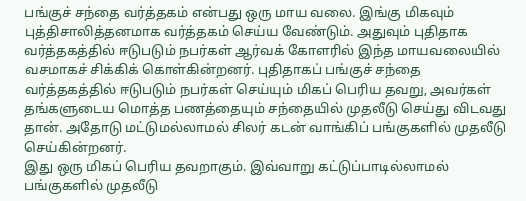பங்குச் சந்தை வர்த்தகம் என்பது ஒரு மாய வலை. இங்கு மிகவும் புத்திசாலித்தனமாக வர்த்தகம் செய்ய வேண்டும். அதுவும் புதிதாக வர்த்தகத்தில் ஈடுபடும் நபர்கள் ஆர்வக் கோளரில் இந்த மாயவலையில் வசமாகச் சிக்கிக் கொள்கின்றனர். புதிதாகப் பங்குச் சந்தை வர்த்தகத்தில் ஈடுபடும் நபர்கள் செய்யும் மிகப் பெரிய தவறு, அவர்கள் தங்களுடைய மொத்த பணத்தையும் சந்தையில் முதலீடு செய்து விடவது தான். அதோடு மட்டுமல்லாமல் சிலர் கடன் வாங்கிப் பங்குகளில் முதலீடு செய்கின்றனர்.
இது ஒரு மிகப் பெரிய தவறாகும். இவ்வாறு கட்டுப்பாடில்லாமல் பங்குகளில் முதலீடு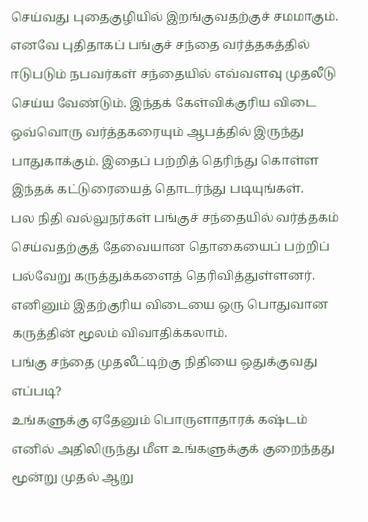செய்வது புதைகுழியில் இறங்குவதற்குச் சமமாகும். எனவே புதிதாகப் பங்குச் சந்தை வர்த்தகத்தில் ஈடுபடும் நபவர்கள் சந்தையில் எவ்வளவு முதலீடு செய்ய வேண்டும். இந்தக் கேள்விக்குரிய விடை ஒவ்வொரு வர்த்தகரையும் ஆபத்தில் இருந்து பாதுகாக்கும். இதைப் பற்றித் தெரிந்து கொள்ள இந்தக் கட்டுரையைத் தொடர்ந்து படியுங்கள்.
பல நிதி வல்லுநர்கள் பங்குச் சந்தையில் வர்த்தகம் செய்வதற்குத் தேவையான தொகையைப் பற்றிப் பல்வேறு கருத்துக்களைத் தெரிவித்துள்ளனர். எனினும் இதற்குரிய விடையை ஒரு பொதுவான கருத்தின் மூலம் விவாதிக்கலாம்.
பங்கு சந்தை முதலீட்டிற்கு நிதியை ஒதுக்குவது எப்படி?
உங்களுக்கு ஏதேனும் பொருளாதாரக் கஷ்டம் எனில் அதிலிருந்து மீள உங்களுக்குக் குறைந்தது மூன்று முதல் ஆறு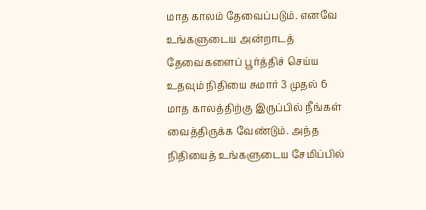மாத காலம் தேவைப்படும். எனவே உங்களுடைய அன்றாடத் தேவைகளைப் பூர்த்திச் செய்ய உதவும் நிதியை சுமார் 3 முதல் 6 மாத காலத்திற்கு இருப்பில் நீங்கள் வைத்திருக்க வேண்டும். அந்த நிதியைத் உங்களுடைய சேமிப்பில்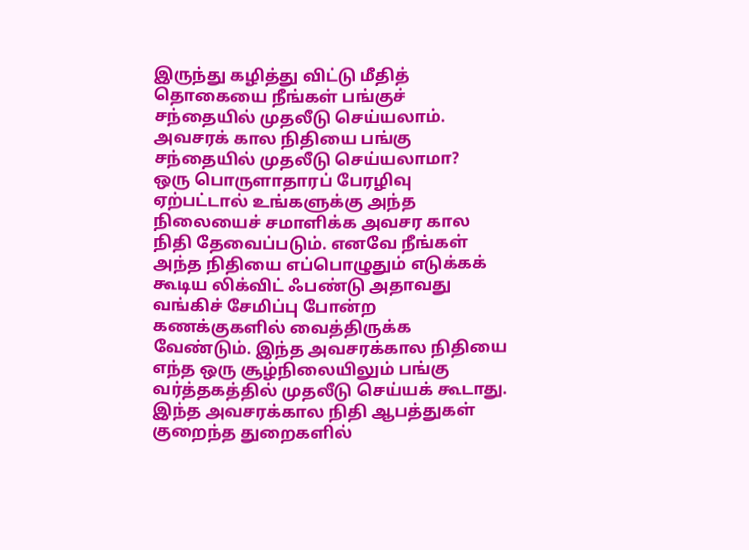இருந்து கழித்து விட்டு மீதித் தொகையை நீங்கள் பங்குச் சந்தையில் முதலீடு செய்யலாம்.
அவசரக் கால நிதியை பங்கு சந்தையில் முதலீடு செய்யலாமா?
ஒரு பொருளாதாரப் பேரழிவு ஏற்பட்டால் உங்களுக்கு அந்த நிலையைச் சமாளிக்க அவசர கால நிதி தேவைப்படும். எனவே நீங்கள் அந்த நிதியை எப்பொழுதும் எடுக்கக் கூடிய லிக்விட் ஃபண்டு அதாவது வங்கிச் சேமிப்பு போன்ற கணக்குகளில் வைத்திருக்க வேண்டும். இந்த அவசரக்கால நிதியை எந்த ஒரு சூழ்நிலையிலும் பங்கு வர்த்தகத்தில் முதலீடு செய்யக் கூடாது. இந்த அவசரக்கால நிதி ஆபத்துகள் குறைந்த துறைகளில்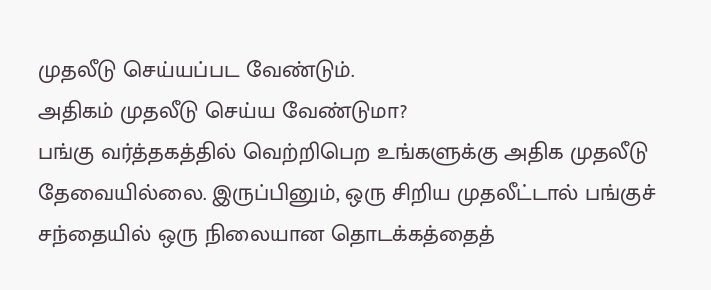முதலீடு செய்யப்பட வேண்டும்.
அதிகம் முதலீடு செய்ய வேண்டுமா?
பங்கு வர்த்தகத்தில் வெற்றிபெற உங்களுக்கு அதிக முதலீடு தேவையில்லை. இருப்பினும், ஒரு சிறிய முதலீட்டால் பங்குச் சந்தையில் ஒரு நிலையான தொடக்கத்தைத்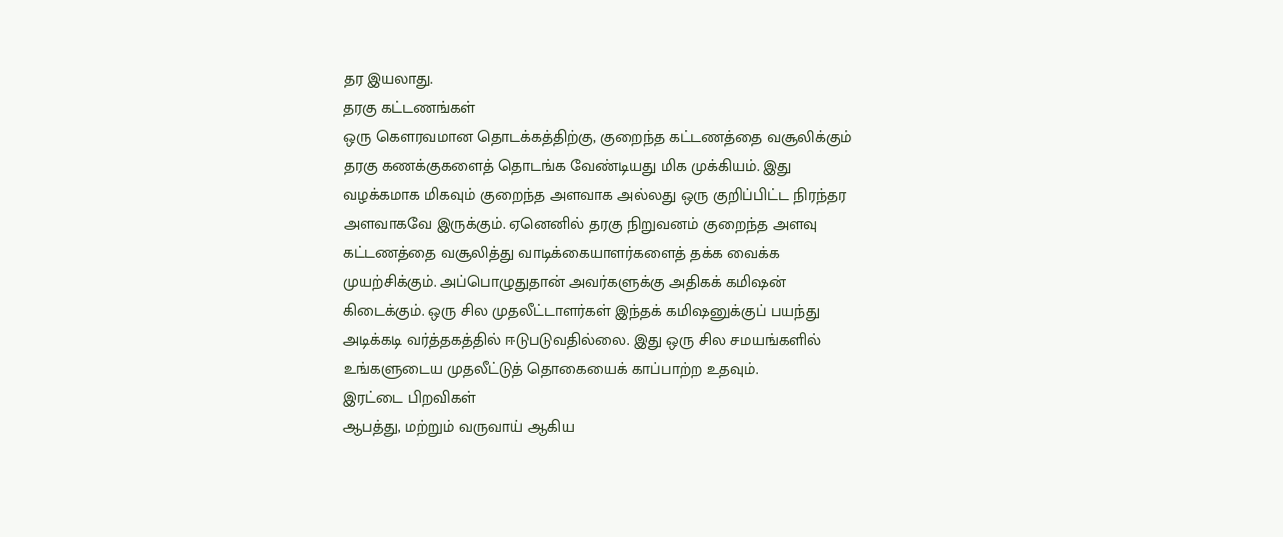தர இயலாது.
தரகு கட்டணங்கள்
ஒரு கெளரவமான தொடக்கத்திற்கு, குறைந்த கட்டணத்தை வசூலிக்கும் தரகு கணக்குகளைத் தொடங்க வேண்டியது மிக முக்கியம். இது வழக்கமாக மிகவும் குறைந்த அளவாக அல்லது ஒரு குறிப்பிட்ட நிரந்தர அளவாகவே இருக்கும். ஏனெனில் தரகு நிறுவனம் குறைந்த அளவு கட்டணத்தை வசூலித்து வாடிக்கையாளர்களைத் தக்க வைக்க முயற்சிக்கும். அப்பொழுதுதான் அவர்களுக்கு அதிகக் கமிஷன் கிடைக்கும். ஒரு சில முதலீட்டாளர்கள் இந்தக் கமிஷனுக்குப் பயந்து அடிக்கடி வர்த்தகத்தில் ஈடுபடுவதில்லை. இது ஒரு சில சமயங்களில் உங்களுடைய முதலீட்டுத் தொகையைக் காப்பாற்ற உதவும்.
இரட்டை பிறவிகள்
ஆபத்து, மற்றும் வருவாய் ஆகிய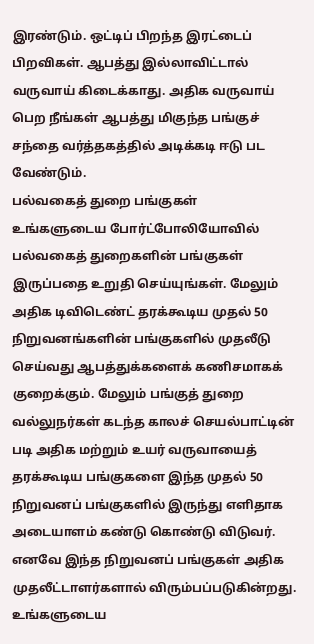இரண்டும். ஒட்டிப் பிறந்த இரட்டைப் பிறவிகள். ஆபத்து இல்லாவிட்டால் வருவாய் கிடைக்காது. அதிக வருவாய் பெற நீங்கள் ஆபத்து மிகுந்த பங்குச் சந்தை வர்த்தகத்தில் அடிக்கடி ஈடு பட வேண்டும்.
பல்வகைத் துறை பங்குகள்
உங்களுடைய போர்ட்போலியோவில் பல்வகைத் துறைகளின் பங்குகள் இருப்பதை உறுதி செய்யுங்கள். மேலும் அதிக டிவிடெண்ட் தரக்கூடிய முதல் 50 நிறுவனங்களின் பங்குகளில் முதலீடு செய்வது ஆபத்துக்களைக் கணிசமாகக் குறைக்கும். மேலும் பங்குத் துறை வல்லுநர்கள் கடந்த காலச் செயல்பாட்டின் படி அதிக மற்றும் உயர் வருவாயைத் தரக்கூடிய பங்குகளை இந்த முதல் 50 நிறுவனப் பங்குகளில் இருந்து எளிதாக அடையாளம் கண்டு கொண்டு விடுவர். எனவே இந்த நிறுவனப் பங்குகள் அதிக முதலீட்டாளர்களால் விரும்பப்படுகின்றது. உங்களுடைய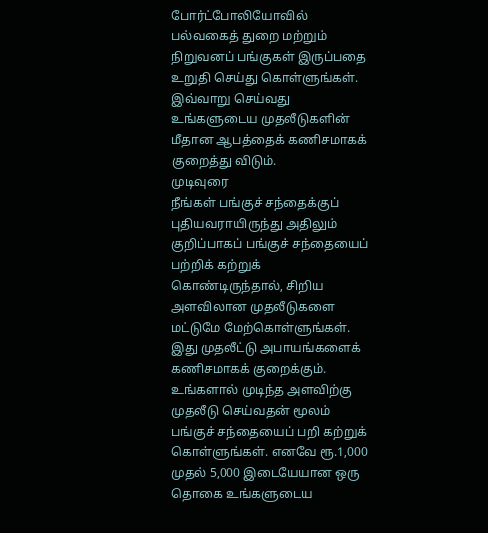போர்ட்போலியோவில் பல்வகைத் துறை மற்றும் நிறுவனப் பங்குகள் இருப்பதை உறுதி செய்து கொள்ளுங்கள். இவ்வாறு செய்வது உங்களுடைய முதலீடுகளின் மீதான ஆபத்தைக் கணிசமாகக் குறைத்து விடும்.
முடிவுரை
நீங்கள் பங்குச் சந்தைக்குப் புதியவராயிருந்து அதிலும் குறிப்பாகப் பங்குச் சந்தையைப் பற்றிக் கற்றுக் கொண்டிருந்தால், சிறிய அளவிலான முதலீடுகளை மட்டுமே மேற்கொள்ளுங்கள். இது முதலீட்டு அபாயங்களைக் கணிசமாகக் குறைக்கும். உங்களால் முடிந்த அளவிற்கு முதலீடு செய்வதன் மூலம் பங்குச் சந்தையைப் பறி கற்றுக் கொள்ளுங்கள். எனவே ரூ.1,000 முதல் 5,000 இடையேயான ஒரு தொகை உங்களுடைய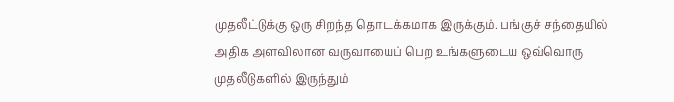முதலீட்டுக்கு ஒரு சிறந்த தொடக்கமாக இருக்கும். பங்குச் சந்தையில் அதிக அளவிலான வருவாயைப் பெற உங்களுடைய ஒவ்வொரு முதலீடுகளில் இருந்தும்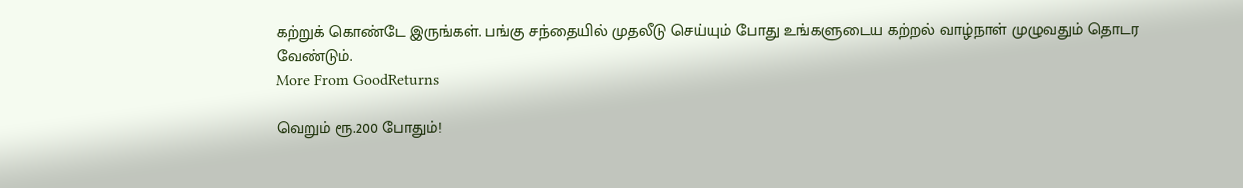கற்றுக் கொண்டே இருங்கள். பங்கு சந்தையில் முதலீடு செய்யும் போது உங்களுடைய கற்றல் வாழ்நாள் முழுவதும் தொடர வேண்டும்.
More From GoodReturns

வெறும் ரூ.200 போதும்!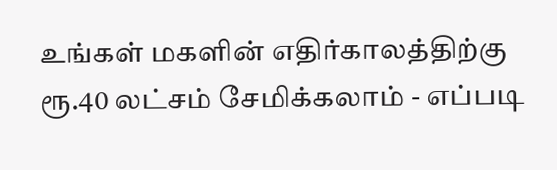உங்கள் மகளின் எதிர்காலத்திற்கு ரூ.40 லட்சம் சேமிக்கலாம் - எப்படி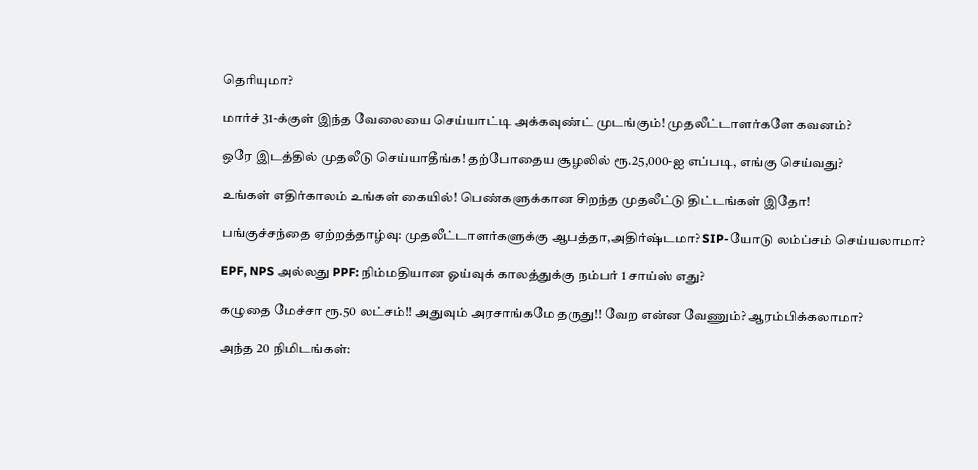தெரியுமா?

மார்ச் 31-க்குள் இந்த வேலையை செய்யாட்டி அக்கவுண்ட் முடங்கும்! முதலீட்டாளர்களே கவனம்?

ஒரே இடத்தில் முதலீடு செய்யாதீங்க! தற்போதைய சூழலில் ரூ.25,000-ஐ எப்படி, எங்கு செய்வது?

உங்கள் எதிர்காலம் உங்கள் கையில்! பெண்களுக்கான சிறந்த முதலீட்டு திட்டங்கள் இதோ!

பங்குச்சந்தை ஏற்றத்தாழ்வு: முதலீட்டாளர்களுக்கு ஆபத்தா,அதிர்ஷ்டமா? SIP-யோடு லம்ப்சம் செய்யலாமா?

EPF, NPS அல்லது PPF: நிம்மதியான ஓய்வுக் காலத்துக்கு நம்பர் 1 சாய்ஸ் எது?

கழுதை மேச்சா ரூ.50 லட்சம்!! அதுவும் அரசாங்கமே தருது!! வேற என்ன வேணும்? ஆரம்பிக்கலாமா?

அந்த 20 நிமிடங்கள்: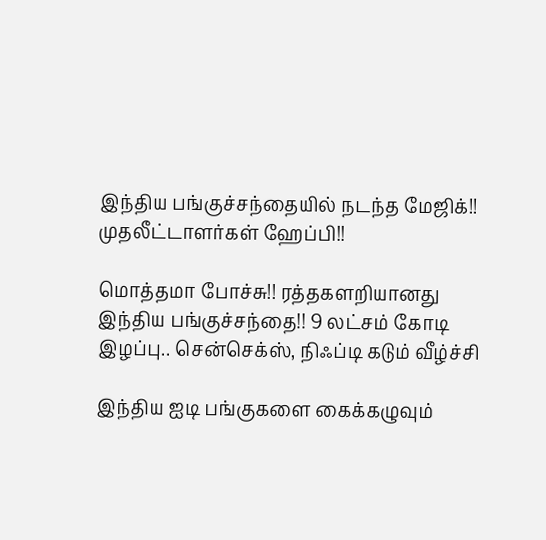இந்திய பங்குச்சந்தையில் நடந்த மேஜிக்!! முதலீட்டாளர்கள் ஹேப்பி!!

மொத்தமா போச்சு!! ரத்தகளறியானது இந்திய பங்குச்சந்தை!! 9 லட்சம் கோடி இழப்பு.. சென்செக்ஸ், நிஃப்டி கடும் வீழ்ச்சி

இந்திய ஐடி பங்குகளை கைக்கழுவும்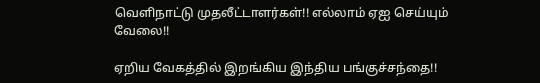வெளிநாட்டு முதலீட்டாளர்கள்!! எல்லாம் ஏஐ செய்யும் வேலை!!

ஏறிய வேகத்தில் இறங்கிய இந்திய பங்குச்சந்தை!!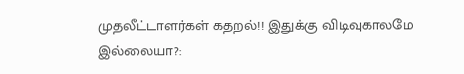முதலீட்டாளர்கள் கதறல்!! இதுக்கு விடிவுகாலமே இல்லையா?: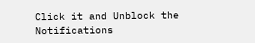Click it and Unblock the Notifications